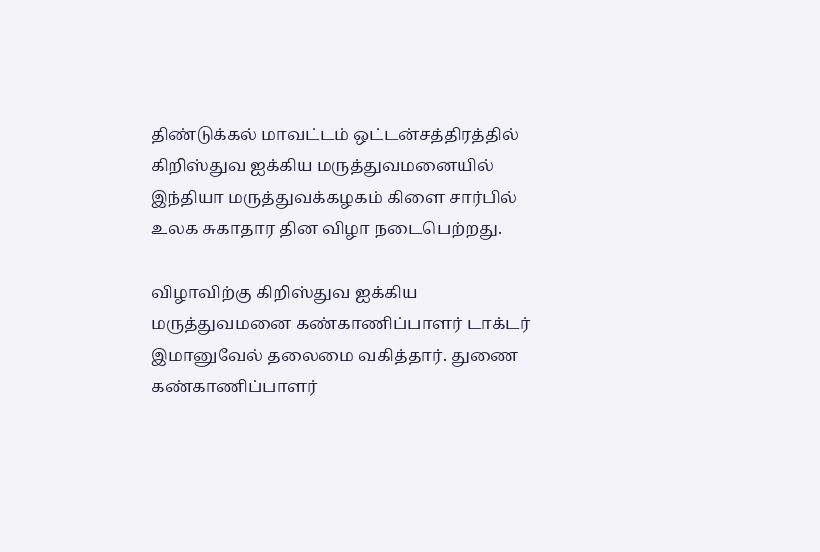திண்டுக்கல் மாவட்டம் ஒட்டன்சத்திரத்தில் கிறிஸ்துவ ஐக்கிய மருத்துவமனையில்
இந்தியா மருத்துவக்கழகம் கிளை சார்பில் உலக சுகாதார தின விழா நடைபெற்றது.

விழாவிற்கு கிறிஸ்துவ ஐக்கிய மருத்துவமனை கண்காணிப்பாளர் டாக்டர் இமானுவேல் தலைமை வகித்தார். துணை கண்காணிப்பாளர்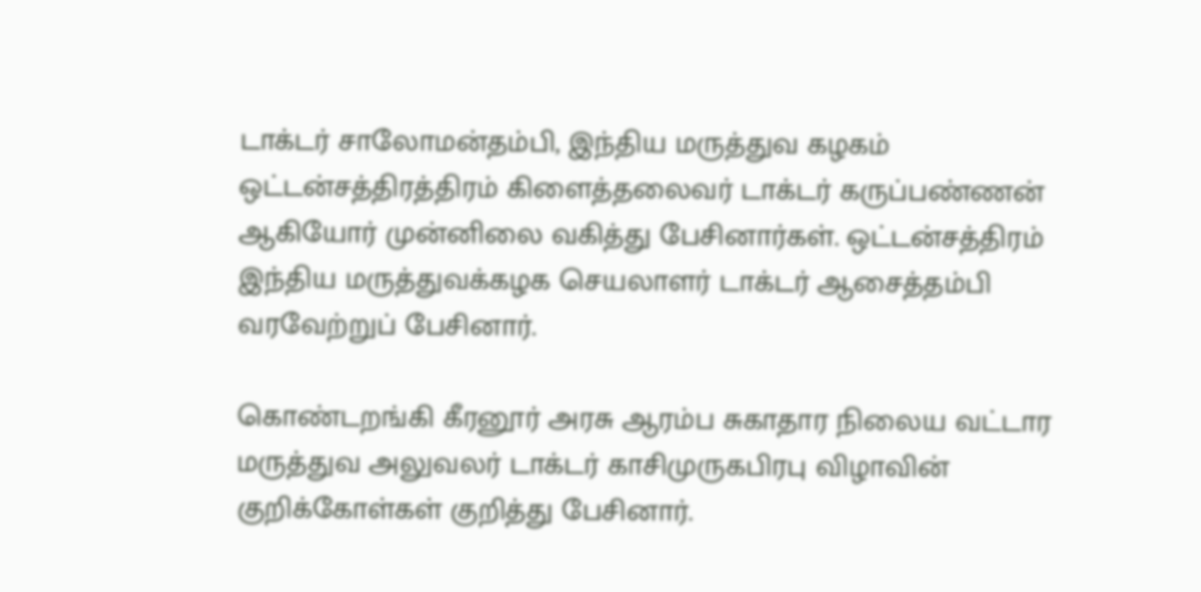டாக்டர் சாலோமன்தம்பி, இந்திய மருத்துவ கழகம் ஒட்டன்சத்திரத்திரம் கிளைத்தலைவர் டாக்டர் கருப்பண்ணன் ஆகியோர் முன்னிலை வகித்து பேசினார்கள். ஒட்டன்சத்திரம் இந்திய மருத்துவக்கழக செயலாளர் டாக்டர் ஆசைத்தம்பி வரவேற்றுப் பேசினார்.

கொண்டறங்கி கீரனூர் அரசு ஆரம்ப சுகாதார நிலைய வட்டார மருத்துவ அலுவலர் டாக்டர் காசிமுருகபிரபு விழாவின் குறிக்கோள்கள் குறித்து பேசினார்.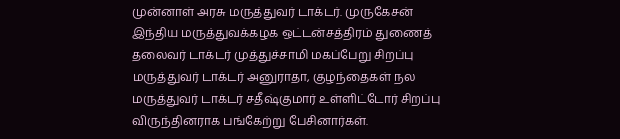முன்னாள் அரசு மருத்துவர் டாக்டர். முருகேசன் இந்திய மருத்துவக்கழக ஒட்டன்சத்திரம் துணைத் தலைவர் டாக்டர் முத்துச்சாமி மகப்பேறு சிறப்பு மருத்துவர் டாக்டர் அனுராதா, குழந்தைகள் நல மருத்துவர் டாக்டர் சதீஷ்குமார் உள்ளிட்டோர் சிறப்பு விருந்தினராக பங்கேற்று பேசினார்கள்.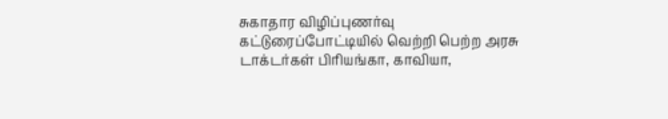சுகாதார விழிப்புணர்வு கட்டுரைப்போட்டியில் வெற்றி பெற்ற அரசு டாக்டர்கள் பிரியங்கா, காவியா,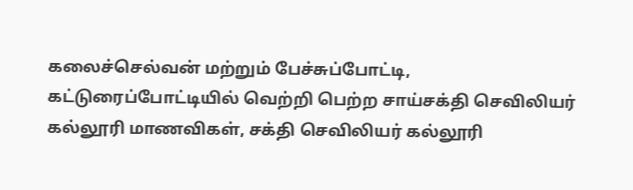கலைச்செல்வன் மற்றும் பேச்சுப்போட்டி, கட்டுரைப்போட்டியில் வெற்றி பெற்ற சாய்சக்தி செவிலியர் கல்லூரி மாணவிகள், சக்தி செவிலியர் கல்லூரி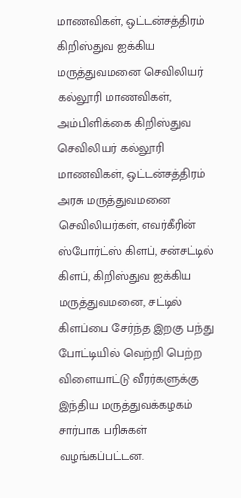மாணவிகள், ஒட்டன்சத்திரம் கிறிஸ்துவ ஐக்கிய மருத்துவமனை செவிலியர் கல்லூரி மாணவிகள், அம்பிளிக்கை கிறிஸ்துவ செவிலியர் கல்லூரி மாணவிகள், ஒட்டன்சத்திரம் அரசு மருத்துவமனை செவிலியர்கள், எவர்கீரின் ஸ்போர்ட்ஸ் கிளப், சன்சட்டில் கிளப், கிறிஸ்துவ ஐக்கிய மருத்துவமனை, சட்டில் கிளப்பை சேர்ந்த இறகு பந்து போட்டியில் வெற்றி பெற்ற விளையாட்டு வீரர்களுக்கு இந்திய மருத்துவக்கழகம் சார்பாக பரிசுகள் வழங்கப்பட்டன.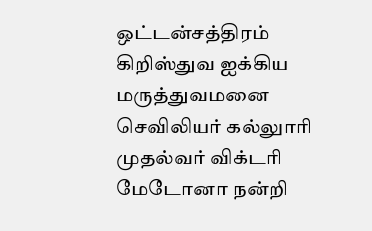ஒட்டன்சத்திரம் கிறிஸ்துவ ஐக்கிய மருத்துவமனை செவிலியர் கல்லுாரி முதல்வர் விக்டரி மேடோனா நன்றி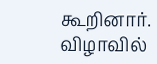கூறினார். விழாவில்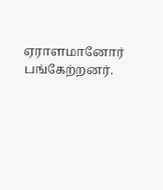ஏராளமானோர் பங்கேற்றனர்.